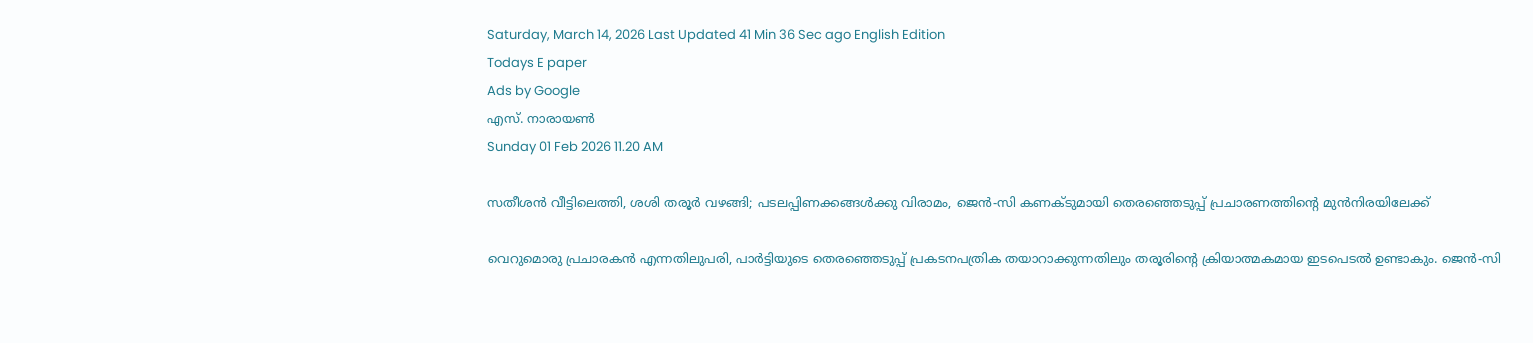Saturday, March 14, 2026 Last Updated 41 Min 36 Sec ago English Edition
Todays E paper
Ads by Google
എസ്. നാരായണ്‍
Sunday 01 Feb 2026 11.20 AM

സതീശന്‍ വീട്ടിലെത്തി, ശശി തരൂര്‍ വഴങ്ങി; പടലപ്പിണക്കങ്ങള്‍ക്കു വിരാമം, ജെന്‍-സി കണക്‌ടുമായി തെരഞ്ഞെടുപ്പ്‌ പ്രചാരണത്തിന്റെ മുന്‍നിരയിലേക്ക്‌

വെറുമൊരു പ്രചാരകന്‍ എന്നതിലുപരി, പാര്‍ട്ടിയുടെ തെരഞ്ഞെടുപ്പ്‌ പ്രകടനപത്രിക തയാറാക്കുന്നതിലും തരൂരിന്റെ ക്രിയാത്മകമായ ഇടപെടല്‍ ഉണ്ടാകും. ജെന്‍-സി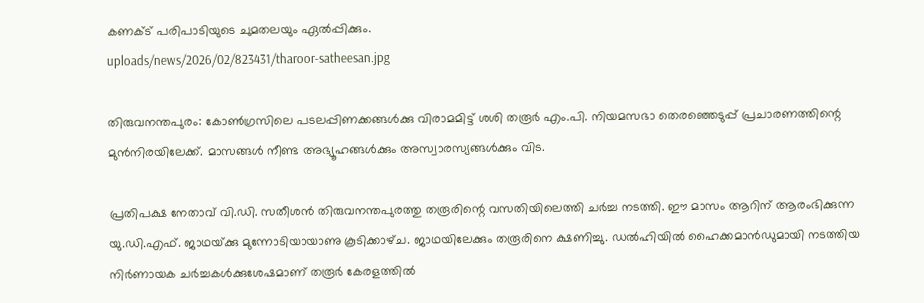കണക്‌ട്‌ പരിപാടിയുടെ ചുമതലയും ഏല്‍പ്പിക്കും.
uploads/news/2026/02/823431/tharoor-satheesan.jpg

തിരുവനന്തപുരം: കോണ്‍ഗ്രസിലെ പടലപ്പിണക്കങ്ങള്‍ക്കു വിരാമമിട്ട്‌ ശശി തരൂര്‍ എം.പി. നിയമസഭാ തെരഞ്ഞെടുപ്പ്‌ പ്രചാരണത്തിന്റെ മുന്‍നിരയിലേക്ക്‌. മാസങ്ങള്‍ നീണ്ട അഭ്യൂഹങ്ങള്‍ക്കും അസ്വാരസ്യങ്ങള്‍ക്കും വിട.

പ്രതിപക്ഷ നേതാവ്‌ വി.ഡി. സതീശന്‍ തിരുവനന്തപുരത്തു തരൂരിന്റെ വസതിയിലെത്തി ചര്‍ച്ച നടത്തി. ഈ മാസം ആറിന്‌ ആരംഭിക്കുന്ന യു.ഡി.എഫ്‌. ജാഥയ്‌ക്കു മുന്നോടിയായാണു കൂടിക്കാഴ്‌ച. ജാഥയിലേക്കും തരൂരിനെ ക്ഷണിച്ചു. ഡല്‍ഹിയില്‍ ഹൈക്കമാന്‍ഡുമായി നടത്തിയ നിര്‍ണായക ചര്‍ച്ചകള്‍ക്കുശേഷമാണ്‌ തരൂര്‍ കേരളത്തില്‍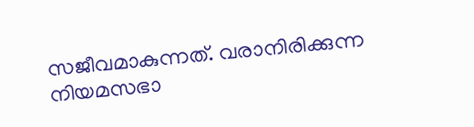സജീവമാകുന്നത്‌. വരാനിരിക്കുന്ന നിയമസഭാ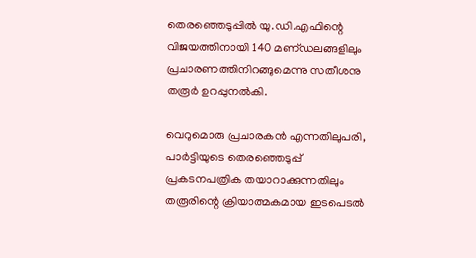തെരഞ്ഞെടുപ്പില്‍ യു.ഡി.എഫിന്റെ വിജയത്തിനായി 140 മണ്‌ഡലങ്ങളിലും പ്രചാരണത്തിനിറങ്ങുമെന്നു സതീശനു തരൂര്‍ ഉറപ്പുനല്‍കി.

വെറുമൊരു പ്രചാരകന്‍ എന്നതിലുപരി, പാര്‍ട്ടിയുടെ തെരഞ്ഞെടുപ്പ്‌ പ്രകടനപത്രിക തയാറാക്കുന്നതിലും തരൂരിന്റെ ക്രിയാത്മകമായ ഇടപെടല്‍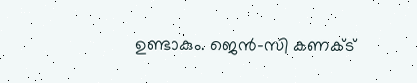ഉണ്ടാകും. ജെന്‍-സി കണക്‌ട്‌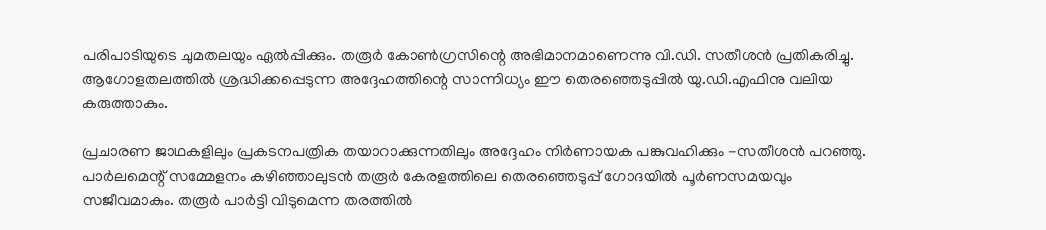പരിപാടിയുടെ ചുമതലയും ഏല്‍പ്പിക്കും. തരൂര്‍ കോണ്‍ഗ്രസിന്റെ അഭിമാനമാണെന്നു വി.ഡി. സതീശന്‍ പ്രതികരിച്ചു. ആഗോളതലത്തില്‍ ശ്രദ്ധിക്കപ്പെടുന്ന അദ്ദേഹത്തിന്റെ സാന്നിധ്യം ഈ തെരഞ്ഞെടുപ്പില്‍ യു.ഡി.എഫിനു വലിയ കരുത്താകും.

പ്രചാരണ ജാഥകളിലും പ്രകടനപത്രിക തയാറാക്കുന്നതിലും അദ്ദേഹം നിര്‍ണായക പങ്കുവഹിക്കും -സതീശന്‍ പറഞ്ഞു. പാര്‍ലമെന്റ്‌ സമ്മേളനം കഴിഞ്ഞാലുടന്‍ തരൂര്‍ കേരളത്തിലെ തെരഞ്ഞെടുപ്പ്‌ ഗോദയില്‍ പൂര്‍ണസമയവും സജീവമാകും. തരൂര്‍ പാര്‍ട്ടി വിടുമെന്ന തരത്തില്‍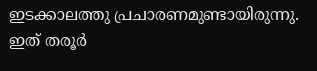ഇടക്കാലത്തു പ്രചാരണമുണ്ടായിരുന്നു. ഇത്‌ തരൂര്‍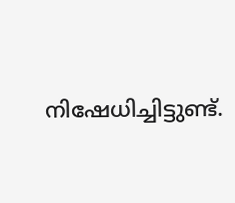നിഷേധിച്ചിട്ടുണ്ട്‌.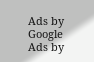Ads by Google
Ads by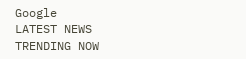Google
LATEST NEWS
TRENDING NOW